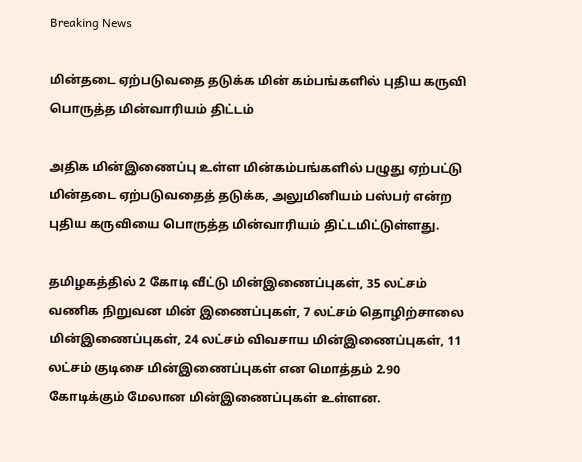Breaking News

மின்தடை ஏற்படுவதை தடுக்க மின் கம்பங்களில் புதிய கருவி பொருத்த மின்வாரியம் திட்டம்

அதிக மின்இணைப்பு உள்ள மின்கம்பங்களில் பழுது ஏற்பட்டு மின்தடை ஏற்படுவதைத் தடுக்க, அலுமினியம் பஸ்பர் என்ற புதிய கருவியை பொருத்த மின்வாரியம் திட்டமிட்டுள்ளது.

தமிழகத்தில் 2 கோடி வீட்டு மின்இணைப்புகள், 35 லட்சம் வணிக நிறுவன மின் இணைப்புகள், 7 லட்சம் தொழிற்சாலை மின்இணைப்புகள், 24 லட்சம் விவசாய மின்இணைப்புகள், 11 லட்சம் குடிசை மின்இணைப்புகள் என மொத்தம் 2.90 கோடிக்கும் மேலான மின்இணைப்புகள் உள்ளன.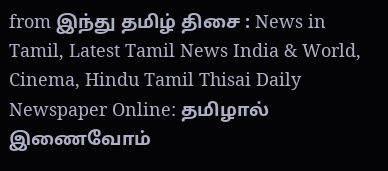from இந்து தமிழ் திசை : News in Tamil, Latest Tamil News India & World, Cinema, Hindu Tamil Thisai Daily Newspaper Online: தமிழால் இணைவோம்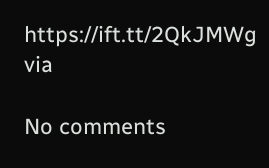https://ift.tt/2QkJMWg
via

No comments